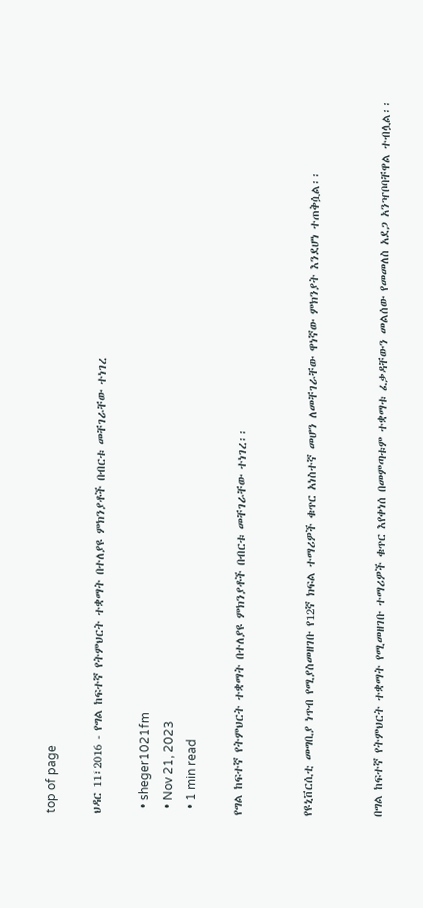top of page

ህዳር 11፣2016 - የግል ከፍተኛ የትምህርት ተቋማት በተለያዩ ምክንያቶች በብርቱ መቸገራቸው ተነገረ

  • sheger1021fm
  • Nov 21, 2023
  • 1 min read

የግል ከፍተኛ የትምህርት ተቋማት በተለያዩ ምክንያቶች በብርቱ መቸገራቸው ተነገረ፡፡


የዩኒቨርሲቲ መግቢያ ነጥብ የሚያስመዘገቡ የ12ኛ ክፍል ተማሪዎች ቁጥር አነስተኛ መሆን ለመቸገራቸው ዋነኛው ምክንያት እንደሆነ ተጠቅሷል፡፡


በግል ከፍተኛ የትምህርት ተቋማት የሚመዘገቡ ተማሪዎች ቁጥር እየቀነሰ በመምጣቱም ተቋማቱ ፈቃዳቸውን መልሰው የመመለስ አደጋ አንዣቦባቸዋል ተብሏል፡፡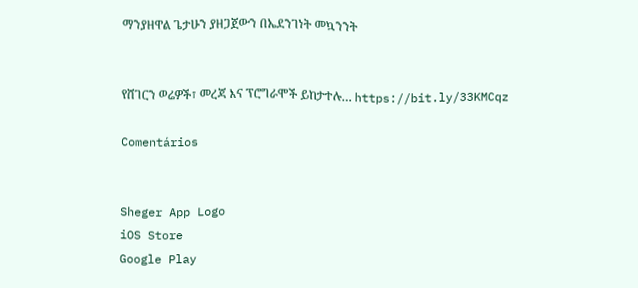ማንያዘዋል ጌታሁን ያዘጋጀውን በኤደንገነት መኳንንት


የሸገርን ወሬዎች፣ መረጃ እና ፕሮግራሞች ይከታተሉ… https://bit.ly/33KMCqz

Comentários


Sheger App Logo
iOS Store
Google Play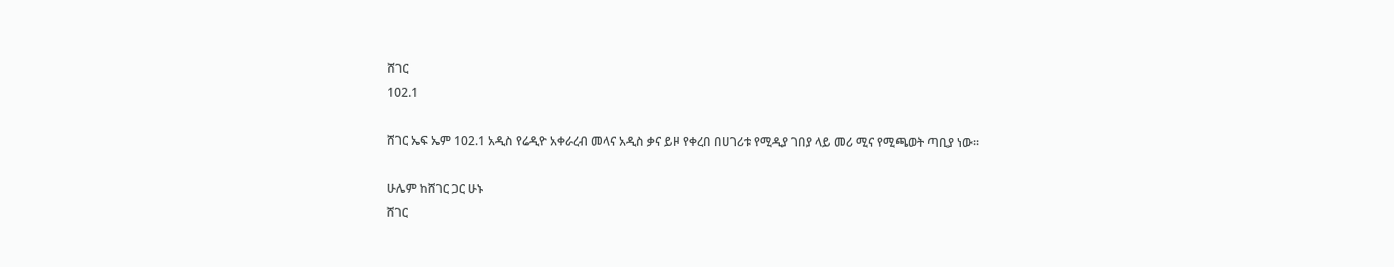ሸገር
102.1

ሸገር ኤፍ ኤም 102.1 አዲስ የሬዲዮ አቀራረብ መላና አዲስ ቃና ይዞ የቀረበ በሀገሪቱ የሚዲያ ገበያ ላይ መሪ ሚና የሚጫወት ጣቢያ ነው፡፡

ሁሌም ከሸገር ጋር ሁኑ
ሸገር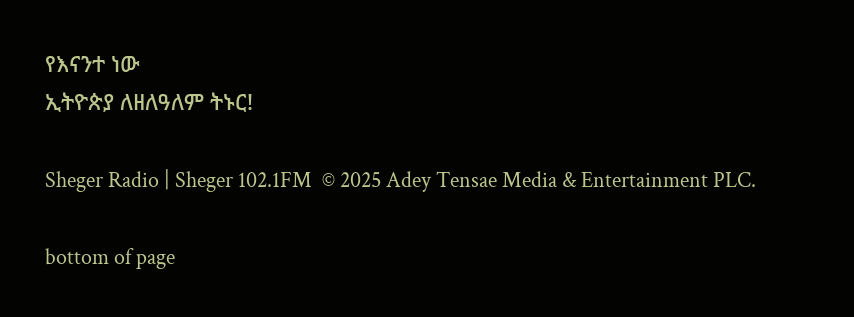የእናንተ ነው
ኢትዮጵያ ለዘለዓለም ትኑር!

Sheger Radio | Sheger 102.1FM  © 2025 Adey Tensae Media & Entertainment PLC.

bottom of page